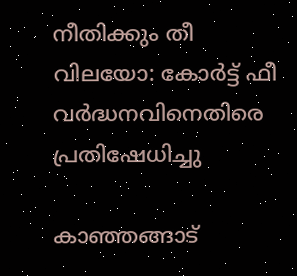നീതിക്കും തീ വിലയോ: കോര്‍ട്ട് ഫീ വര്‍ദ്ധനവിനെതിരെ പ്രതിഷേധിച്ചു

കാഞ്ഞങ്ങാട്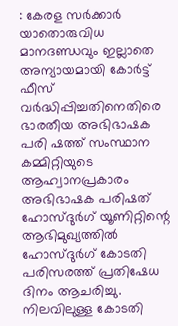: കേരള സര്‍ക്കാര്‍ യാതൊരുവിധ മാനദണ്ഡവും ഇല്ലാതെ അന്യായമായി കോര്‍ട്ട് ഫീസ് വര്‍ദ്ധിപ്പിച്ചതിനെതിരെ ഭാരതീയ അഭിഭാഷക പരി ഷത്ത് സംസ്ഥാന കമ്മിറ്റിയുടെ ആഹ്വാനപ്രകാരം അഭിഭാഷക പരിഷത് ഹോസ്ദുര്‍ഗ് യൂണിറ്റിന്റെ ആഭിമുഖ്യത്തില്‍ ഹോസ്ദുര്‍ഗ് കോടതി പരിസരത്ത് പ്രതിഷേധ ദിനം ആചരിച്ചു. നിലവിലുള്ള കോടതി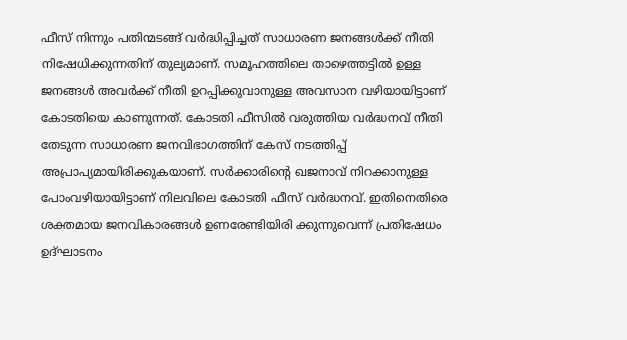ഫീസ് നിന്നും പതിന്മടങ്ങ് വര്‍ദ്ധിപ്പിച്ചത് സാധാരണ ജനങ്ങള്‍ക്ക് നീതി നിഷേധിക്കുന്നതിന് തുല്യമാണ്. സമൂഹത്തിലെ താഴെത്തട്ടില്‍ ഉള്ള ജനങ്ങള്‍ അവര്‍ക്ക് നീതി ഉറപ്പിക്കുവാനുള്ള അവസാന വഴിയായിട്ടാണ് കോടതിയെ കാണുന്നത്. കോടതി ഫീസില്‍ വരുത്തിയ വര്‍ദ്ധനവ് നീതി തേടുന്ന സാധാരണ ജനവിഭാഗത്തിന് കേസ് നടത്തിപ്പ് അപ്രാപ്യമായിരിക്കുകയാണ്. സര്‍ക്കാരിന്റെ ഖജനാവ് നിറക്കാനുള്ള പോംവഴിയായിട്ടാണ് നിലവിലെ കോടതി ഫീസ് വര്‍ദ്ധനവ്. ഇതിനെതിരെ ശക്തമായ ജനവികാരങ്ങള്‍ ഉണരേണ്ടിയിരി ക്കുന്നുവെന്ന് പ്രതിഷേധം ഉദ്ഘാടനം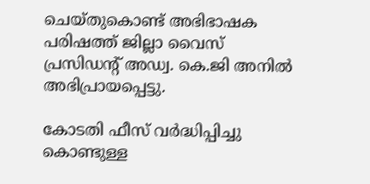ചെയ്തുകൊണ്ട് അഭിഭാഷക പരിഷത്ത് ജില്ലാ വൈസ് പ്രസിഡന്റ് അഡ്വ. കെ.ജി അനില്‍ അഭിപ്രായപ്പെട്ടു.

കോടതി ഫീസ് വര്‍ദ്ധിപ്പിച്ചു കൊണ്ടുള്ള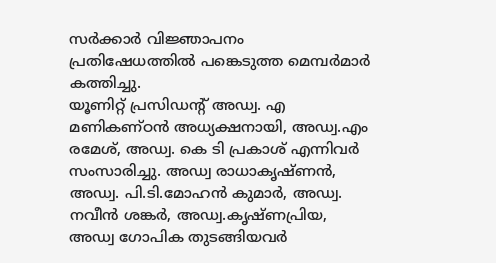സര്‍ക്കാര്‍ വിജ്ഞാപനം പ്രതിഷേധത്തില്‍ പങ്കെടുത്ത മെമ്പര്‍മാര്‍ കത്തിച്ചു.
യൂണിറ്റ് പ്രസിഡന്റ് അഡ്വ. എ മണികണ്ഠന്‍ അധ്യക്ഷനായി, അഡ്വ.എം രമേശ്, അഡ്വ. കെ ടി പ്രകാശ് എന്നിവര്‍ സംസാരിച്ചു. അഡ്വ രാധാകൃഷ്ണന്‍, അഡ്വ. പി.ടി.മോഹന്‍ കുമാര്‍, അഡ്വ. നവീന്‍ ശങ്കര്‍, അഡ്വ.കൃഷ്ണപ്രിയ, അഡ്വ ഗോപിക തുടങ്ങിയവര്‍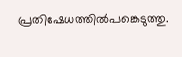പ്രതിഷേധത്തില്‍പങ്കെടുത്തു.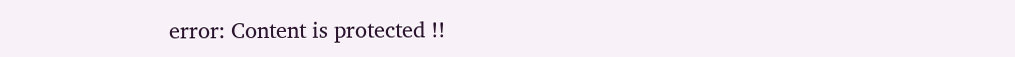error: Content is protected !!